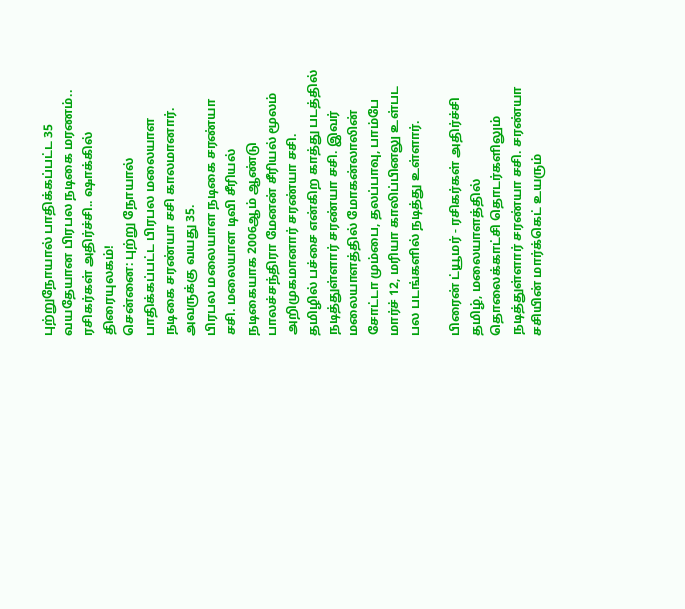புற்றுநோயால் பாதிக்கப்பட்ட 35 வயதேயான பிரபல நடிகை மரணம்.. ரசிகர்கள் அதிர்ச்சி.. ஷாக்கில் திரையுலகம்!
சென்னை: புற்று நோயால் பாதிக்கப்பட்ட பிரபல மலையாள நடிகை சரண்யா சசி காலமானார். அவருக்கு வயது 35.
பிரபல மலையாள நடிகை சரண்யா சசி. மலையாள டிவி சீரியல் நடிகையாக 2006ஆம் ஆண்டு பாலச்சந்திரா மேனன் சீரியல் மூலம் அறிமுகமானார் சரண்யா சசி.
தமிழில் பச்சை என்கிற காத்து படத்தில் நடித்துள்ளார் சரண்யா சசி. இவர் மலையாளத்தில் மோகன்லாலின் சோட்டா மும்பை, தலப்பாவு, பாம்பே மார்ச் 12, மரியா காலிப்பினலு உள்பட பல படங்களில் நடித்து உள்ளார்.

பிரைன் ட்யூமர் - ரசிகர்கள் அதிர்ச்சி
தமிழ், மலையாளத்தில் தொலைக்காட்சி தொடர்களிலும் நடித்துள்ளார் சரண்யா சசி. சரண்யா சசியின் மார்க்கெட் உயரும்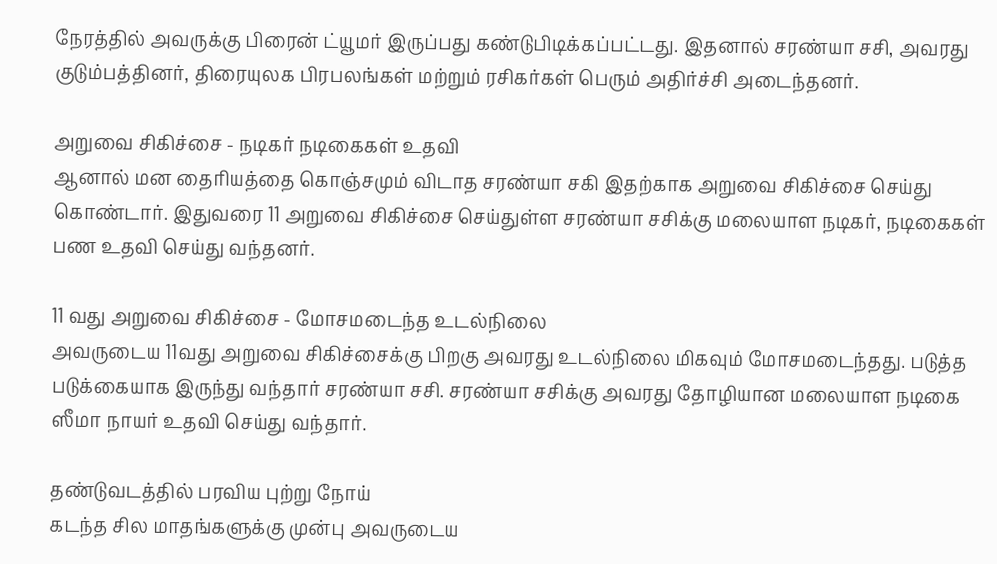நேரத்தில் அவருக்கு பிரைன் ட்யூமர் இருப்பது கண்டுபிடிக்கப்பட்டது. இதனால் சரண்யா சசி, அவரது குடும்பத்தினர், திரையுலக பிரபலங்கள் மற்றும் ரசிகர்கள் பெரும் அதிர்ச்சி அடைந்தனர்.

அறுவை சிகிச்சை - நடிகர் நடிகைகள் உதவி
ஆனால் மன தைரியத்தை கொஞ்சமும் விடாத சரண்யா சகி இதற்காக அறுவை சிகிச்சை செய்து கொண்டார். இதுவரை 11 அறுவை சிகிச்சை செய்துள்ள சரண்யா சசிக்கு மலையாள நடிகர், நடிகைகள் பண உதவி செய்து வந்தனர்.

11 வது அறுவை சிகிச்சை - மோசமடைந்த உடல்நிலை
அவருடைய 11வது அறுவை சிகிச்சைக்கு பிறகு அவரது உடல்நிலை மிகவும் மோசமடைந்தது. படுத்த படுக்கையாக இருந்து வந்தார் சரண்யா சசி. சரண்யா சசிக்கு அவரது தோழியான மலையாள நடிகை ஸீமா நாயர் உதவி செய்து வந்தார்.

தண்டுவடத்தில் பரவிய புற்று நோய்
கடந்த சில மாதங்களுக்கு முன்பு அவருடைய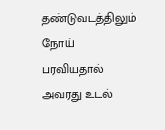தண்டுவடத்திலும் நோய் பரவியதால் அவரது உடல்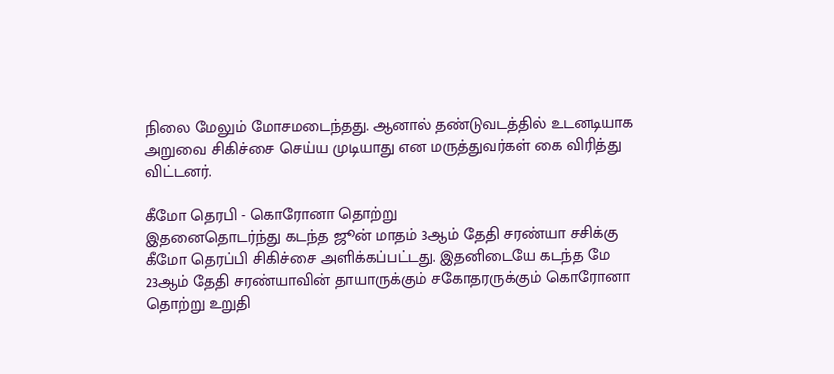நிலை மேலும் மோசமடைந்தது. ஆனால் தண்டுவடத்தில் உடனடியாக அறுவை சிகிச்சை செய்ய முடியாது என மருத்துவர்கள் கை விரித்து விட்டனர்.

கீமோ தெரபி - கொரோனா தொற்று
இதனைதொடர்ந்து கடந்த ஜூன் மாதம் 3ஆம் தேதி சரண்யா சசிக்கு கீமோ தெரப்பி சிகிச்சை அளிக்கப்பட்டது. இதனிடையே கடந்த மே 23ஆம் தேதி சரண்யாவின் தாயாருக்கும் சகோதரருக்கும் கொரோனா தொற்று உறுதி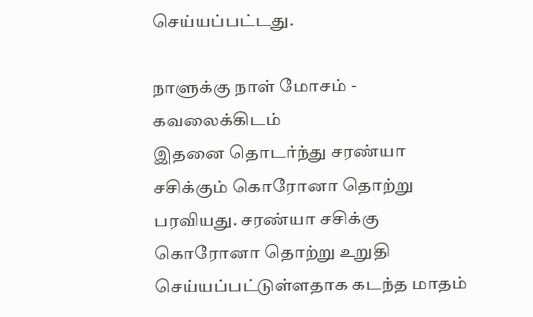செய்யப்பட்டது.

நாளுக்கு நாள் மோசம் - கவலைக்கிடம்
இதனை தொடர்ந்து சரண்யா சசிக்கும் கொரோனா தொற்று பரவியது. சரண்யா சசிக்கு கொரோனா தொற்று உறுதி செய்யப்பட்டுள்ளதாக கடந்த மாதம்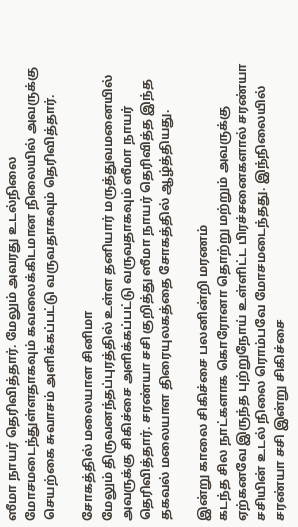ஸீமா நாயர் தெரிவித்தார். மேலும் அவரது உடல்நிலை மோசமடைந்துள்ளதாகவும் கவலைக்கிடமான நிலையில் அவருக்கு செயற்கை சுவாசம் அளிக்கப்பட்டு வருவதாகவும் தெரிவித்தார்.

சோகத்தில் மலையாள சினிமா
மேலும் திருவனந்தப்புரத்தில் உள்ள தனியார் மருத்துவமனையில் அவருக்கு சிகிச்சை அளிக்கப்பட்டு வருவதாகவும் ஸீமா நாயர் தெரிவித்தார். சரண்யா சசி குறித்து ஸீமா நாயர் தெரிவித்த இந்த தகவல் மலையாள திரையுலகத்தை சோகத்தில் ஆழ்த்தியது.

இன்று காலை சிகிச்சை பலனின்றி மரணம்
கடந்த சில நாட்களாக கொரோனா தொற்று மற்றும் அவருக்கு ஏற்கனவே இருந்த புற்றுநோய் உள்ளிட்ட பிரச்சனைகளால் சரண்யா சசியின் உடல் நிலை ரொம்பவே மோசமடைந்தது. இந்நிலையில் சரண்யா சசி இன்று சிகிச்சை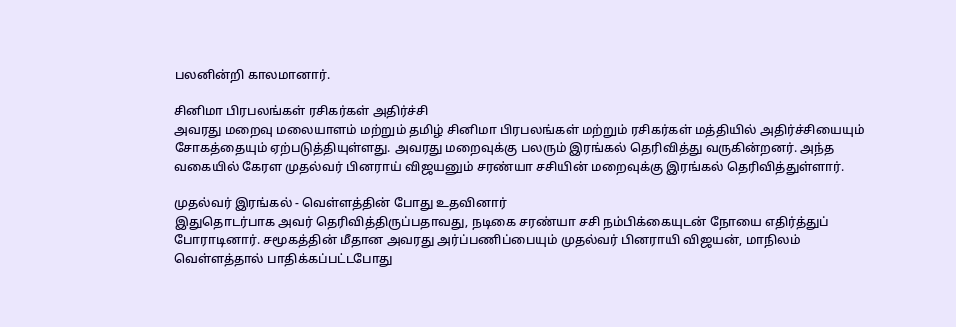பலனின்றி காலமானார்.

சினிமா பிரபலங்கள் ரசிகர்கள் அதிர்ச்சி
அவரது மறைவு மலையாளம் மற்றும் தமிழ் சினிமா பிரபலங்கள் மற்றும் ரசிகர்கள் மத்தியில் அதிர்ச்சியையும் சோகத்தையும் ஏற்படுத்தியுள்ளது. அவரது மறைவுக்கு பலரும் இரங்கல் தெரிவித்து வருகின்றனர். அந்த வகையில் கேரள முதல்வர் பினராய் விஜயனும் சரண்யா சசியின் மறைவுக்கு இரங்கல் தெரிவித்துள்ளார்.

முதல்வர் இரங்கல் - வெள்ளத்தின் போது உதவினார்
இதுதொடர்பாக அவர் தெரிவித்திருப்பதாவது, நடிகை சரண்யா சசி நம்பிக்கையுடன் நோயை எதிர்த்துப் போராடினார். சமூகத்தின் மீதான அவரது அர்ப்பணிப்பையும் முதல்வர் பினராயி விஜயன், மாநிலம் வெள்ளத்தால் பாதிக்கப்பட்டபோது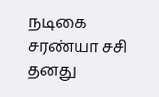நடிகை சரண்யா சசி தனது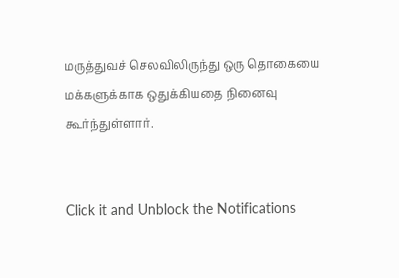மருத்துவச் செலவிலிருந்து ஒரு தொகையை மக்களுக்காக ஒதுக்கியதை நினைவு கூர்ந்துள்ளார்.


Click it and Unblock the Notifications